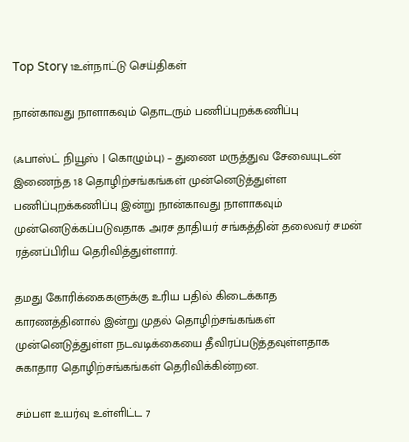Top Story 1உள்நாட்டு செய்திகள்

நான்காவது நாளாகவும் தொடரும் பணிப்புறக்கணிப்பு

(ஃபாஸ்ட் நியூஸ் | கொழும்பு) – துணை மருத்துவ சேவையுடன் இணைந்த 18 தொழிற்சங்கங்கள் முன்னெடுத்துள்ள பணிப்புறக்கணிப்பு இன்று நான்காவது நாளாகவும் முன்னெடுக்கப்படுவதாக அரச தாதியர் சங்கத்தின் தலைவர் சமன் ரத்னப்பிரிய தெரிவித்துள்ளார்.

தமது கோரிக்கைகளுக்கு உரிய பதில் கிடைக்காத காரணத்தினால் இன்று முதல் தொழிற்சங்கங்கள் முன்னெடுத்துள்ள நடவடிக்கையை தீவிரப்படுத்தவுள்ளதாக சுகாதார தொழிற்சங்கங்கள் தெரிவிக்கின்றன.

சம்பள உயர்வு உள்ளிட்ட 7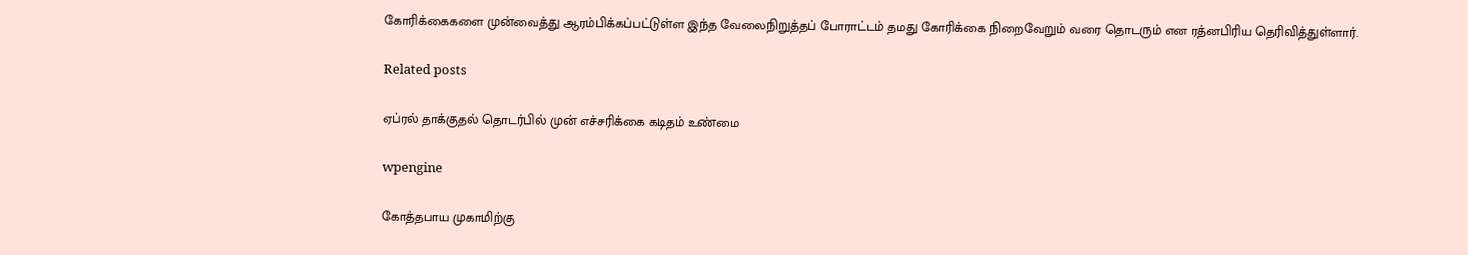கோரிக்கைகளை முன்வைத்து ஆரம்பிக்கப்பட்டுள்ள இந்த வேலைநிறுத்தப் போராட்டம் தமது கோரிக்கை நிறைவேறும் வரை தொடரும் என ரத்னபிரிய தெரிவித்துள்ளார்.

Related posts

ஏப்ரல் தாக்குதல் தொடர்பில் முன் எச்சரிக்கை கடிதம் உண்மை

wpengine

கோத்தபாய முகாமிற்கு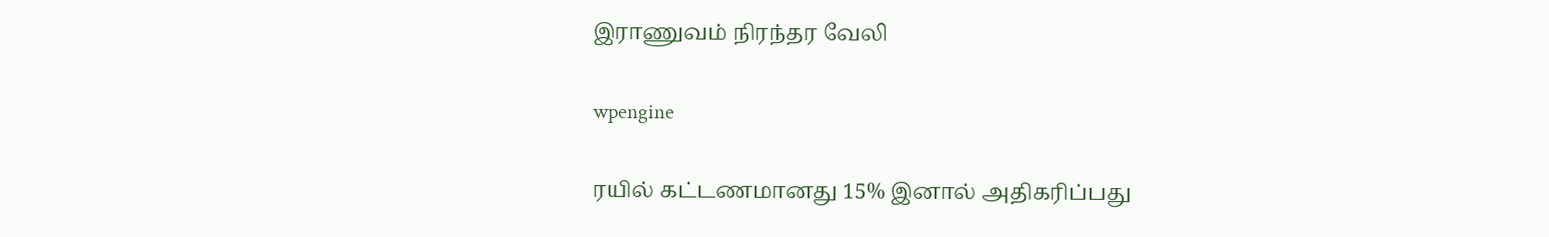இராணுவம் நிரந்தர வேலி

wpengine

ரயில் கட்டணமானது 15% இனால் அதிகரிப்பது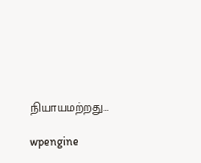நியாயமற்றது…

wpengine